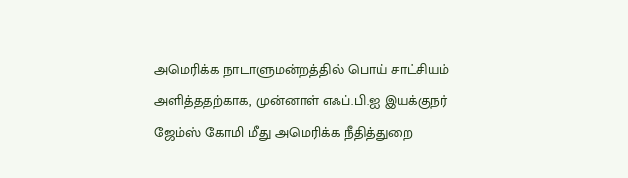அமெரிக்க நாடாளுமன்றத்தில் பொய் சாட்சியம் அளித்ததற்காக, முன்னாள் எஃப்.பி.ஐ இயக்குநர் ஜேம்ஸ் கோமி மீது அமெரிக்க நீதித்துறை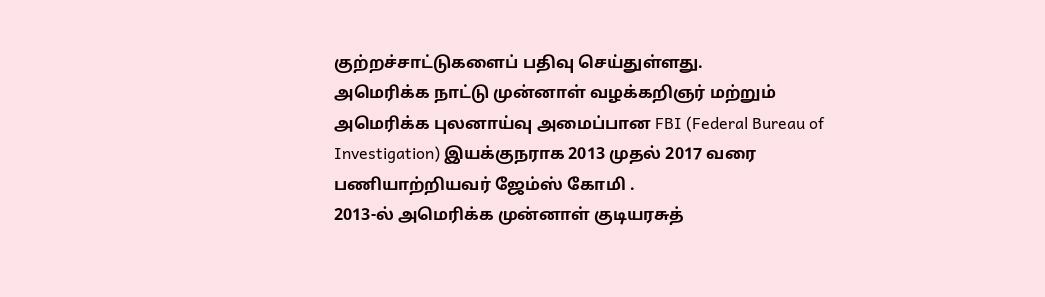குற்றச்சாட்டுகளைப் பதிவு செய்துள்ளது.
அமெரிக்க நாட்டு முன்னாள் வழக்கறிஞர் மற்றும் அமெரிக்க புலனாய்வு அமைப்பான FBI (Federal Bureau of Investigation) இயக்குநராக 2013 முதல் 2017 வரை பணியாற்றியவர் ஜேம்ஸ் கோமி .
2013-ல் அமெரிக்க முன்னாள் குடியரசுத்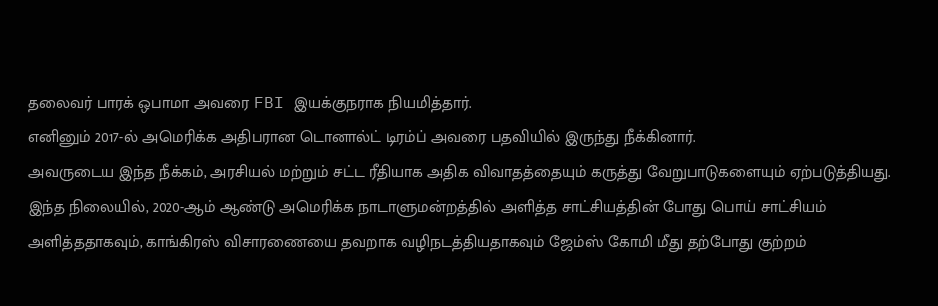தலைவர் பாரக் ஒபாமா அவரை FBI இயக்குநராக நியமித்தார்.
எனினும் 2017-ல் அமெரிக்க அதிபரான டொனால்ட் டிரம்ப் அவரை பதவியில் இருந்து நீக்கினார்.
அவருடைய இந்த நீக்கம், அரசியல் மற்றும் சட்ட ரீதியாக அதிக விவாதத்தையும் கருத்து வேறுபாடுகளையும் ஏற்படுத்தியது.
இந்த நிலையில், 2020-ஆம் ஆண்டு அமெரிக்க நாடாளுமன்றத்தில் அளித்த சாட்சியத்தின் போது பொய் சாட்சியம் அளித்ததாகவும், காங்கிரஸ் விசாரணையை தவறாக வழிநடத்தியதாகவும் ஜேம்ஸ் கோமி மீது தற்போது குற்றம்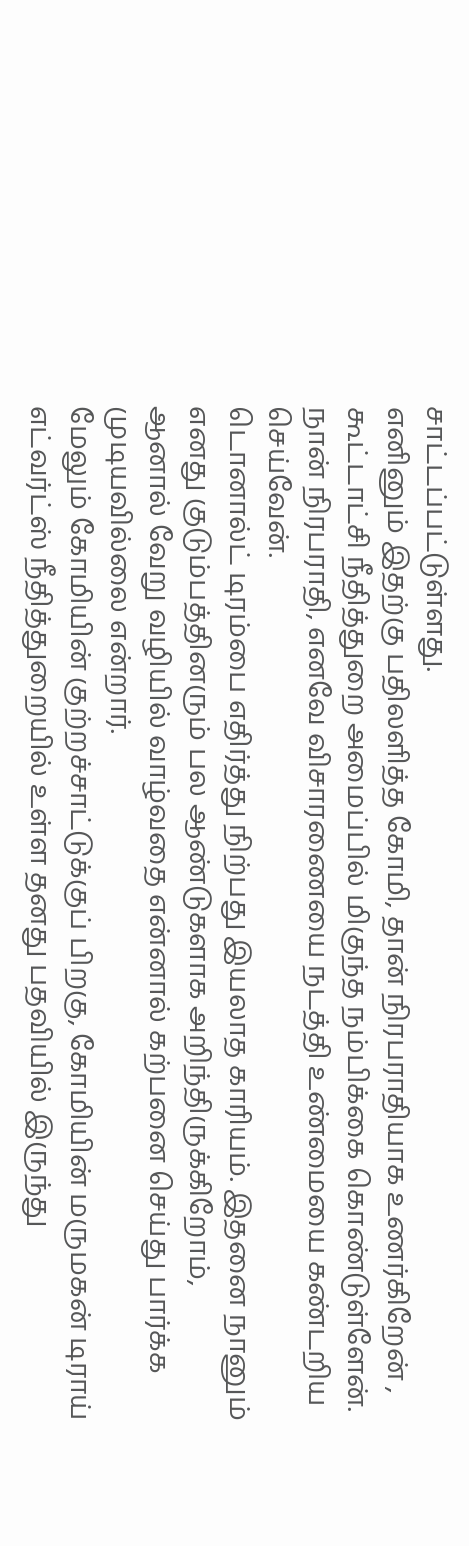சாட்டப்பட்டுள்ளது.
எனினும் இதற்கு பதிலளித்த கோமி, தான் நிரபராதியாக உணர்கிறேன் , கூட்டாட்சி நீதித்துறை அமைப்பில் மிகுந்த நம்பிக்கை கொண்டுள்ளேன்.
நான் நிரபராதி, எனவே விசாரணையை நடத்தி உண்மையை கண்டறிய செய்வேன்.
டொனால்ட் டிரம்பை எதிர்த்து நிற்பது இயலாத காரியம். இதனை நானும் எனது குடும்பத்தினரும் பல ஆண்டுகளாக அறிந்திருக்கிறோம்,
ஆனால் வேறு வழியில் வாழ்வதை என்னால் கற்பனை செய்து பார்க்க முடியவில்லை என்றார்.
மேலும் கோமியின் குற்றச்சாட்டுக்குப் பிறகு, கோமியின் மருமகன் டிராய் எட்வர்ட்ஸ் நீதித்துறையில் உள்ள தனது பதவியில் இருந்து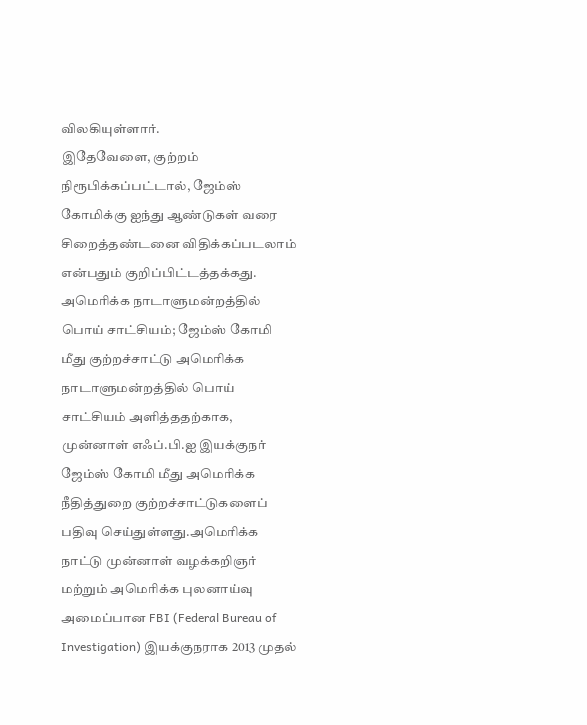விலகியுள்ளார்.
இதேவேளை, குற்றம் நிரூபிக்கப்பட்டால், ஜேம்ஸ் கோமிக்கு ஐந்து ஆண்டுகள் வரை சிறைத்தண்டனை விதிக்கப்படலாம் என்பதும் குறிப்பிட்டத்தக்கது.
அமெரிக்க நாடாளுமன்றத்தில் பொய் சாட்சியம்; ஜேம்ஸ் கோமி மீது குற்றச்சாட்டு அமெரிக்க நாடாளுமன்றத்தில் பொய் சாட்சியம் அளித்ததற்காக, முன்னாள் எஃப்.பி.ஐ இயக்குநர் ஜேம்ஸ் கோமி மீது அமெரிக்க நீதித்துறை குற்றச்சாட்டுகளைப் பதிவு செய்துள்ளது.அமெரிக்க நாட்டு முன்னாள் வழக்கறிஞர் மற்றும் அமெரிக்க புலனாய்வு அமைப்பான FBI (Federal Bureau of Investigation) இயக்குநராக 2013 முதல்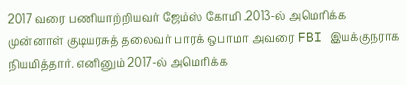2017 வரை பணியாற்றியவர் ஜேம்ஸ் கோமி .2013-ல் அமெரிக்க முன்னாள் குடியரசுத் தலைவர் பாரக் ஒபாமா அவரை FBI இயக்குநராக நியமித்தார். எனினும் 2017-ல் அமெரிக்க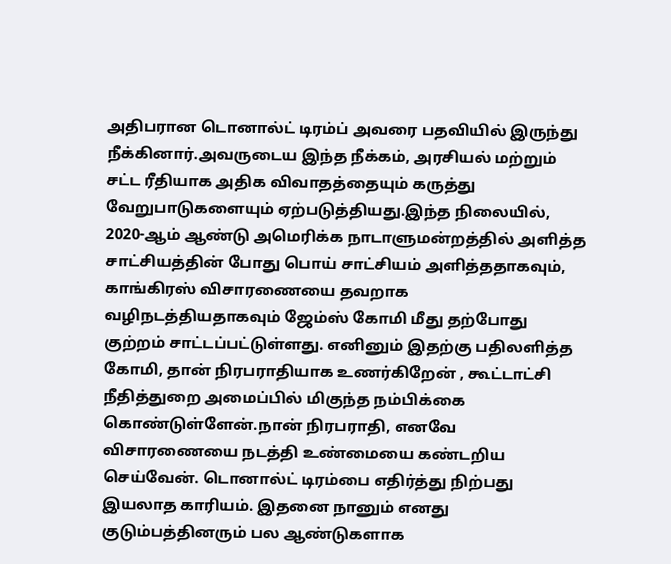அதிபரான டொனால்ட் டிரம்ப் அவரை பதவியில் இருந்து நீக்கினார்.அவருடைய இந்த நீக்கம், அரசியல் மற்றும் சட்ட ரீதியாக அதிக விவாதத்தையும் கருத்து வேறுபாடுகளையும் ஏற்படுத்தியது.இந்த நிலையில், 2020-ஆம் ஆண்டு அமெரிக்க நாடாளுமன்றத்தில் அளித்த சாட்சியத்தின் போது பொய் சாட்சியம் அளித்ததாகவும், காங்கிரஸ் விசாரணையை தவறாக வழிநடத்தியதாகவும் ஜேம்ஸ் கோமி மீது தற்போது குற்றம் சாட்டப்பட்டுள்ளது. எனினும் இதற்கு பதிலளித்த கோமி, தான் நிரபராதியாக உணர்கிறேன் , கூட்டாட்சி நீதித்துறை அமைப்பில் மிகுந்த நம்பிக்கை கொண்டுள்ளேன்.நான் நிரபராதி, எனவே விசாரணையை நடத்தி உண்மையை கண்டறிய செய்வேன். டொனால்ட் டிரம்பை எதிர்த்து நிற்பது இயலாத காரியம். இதனை நானும் எனது குடும்பத்தினரும் பல ஆண்டுகளாக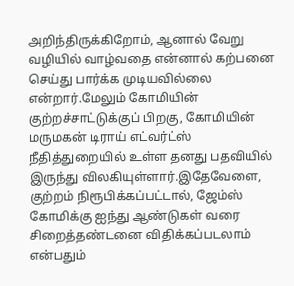அறிந்திருக்கிறோம், ஆனால் வேறு வழியில் வாழ்வதை என்னால் கற்பனை செய்து பார்க்க முடியவில்லை என்றார்.மேலும் கோமியின் குற்றச்சாட்டுக்குப் பிறகு, கோமியின் மருமகன் டிராய் எட்வர்ட்ஸ் நீதித்துறையில் உள்ள தனது பதவியில் இருந்து விலகியுள்ளார்.இதேவேளை, குற்றம் நிரூபிக்கப்பட்டால், ஜேம்ஸ் கோமிக்கு ஐந்து ஆண்டுகள் வரை சிறைத்தண்டனை விதிக்கப்படலாம் என்பதும்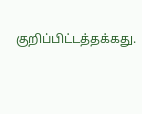குறிப்பிட்டத்தக்கது.